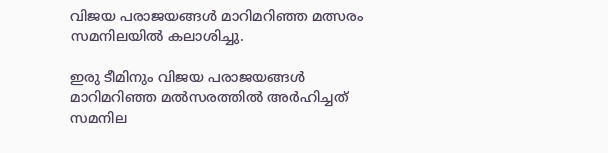വിജയ പരാജയങ്ങള്‍ മാറിമറിഞ്ഞ മത്സരം സമനിലയിൽ കലാശിച്ചു.

ഇരു ടീമിനും വിജയ പരാജയങ്ങള്‍ മാറിമറിഞ്ഞ മല്‍സരത്തില്‍ അര്‍ഹിച്ചത് സമനില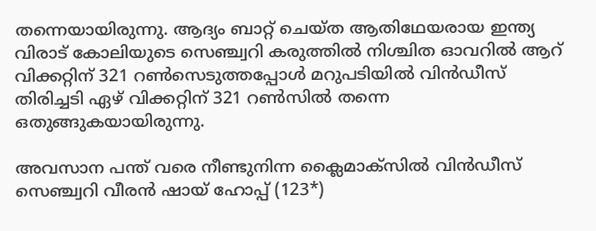തന്നെയായിരുന്നു. ആദ്യം ബാറ്റ് ചെയ്ത ആതിഥേയരായ ഇന്ത്യ വിരാട് കോലിയുടെ സെഞ്ച്വറി കരുത്തില്‍ നിശ്ചിത ഓവറില്‍ ആറ് വിക്കറ്റിന് 321 റണ്‍സെടുത്തപ്പോള്‍ മറുപടിയില്‍ വിന്‍ഡീസ് തിരിച്ചടി ഏഴ് വിക്കറ്റിന് 321 റണ്‍സില്‍ തന്നെ ഒതുങ്ങുകയായിരുന്നു.

അവസാന പന്ത് വരെ നീണ്ടുനിന്ന ക്ലൈമാക്‌സില്‍ വിന്‍ഡീസ് സെഞ്ച്വറി വീരന്‍ ഷായ് ഹോപ്പ് (123*)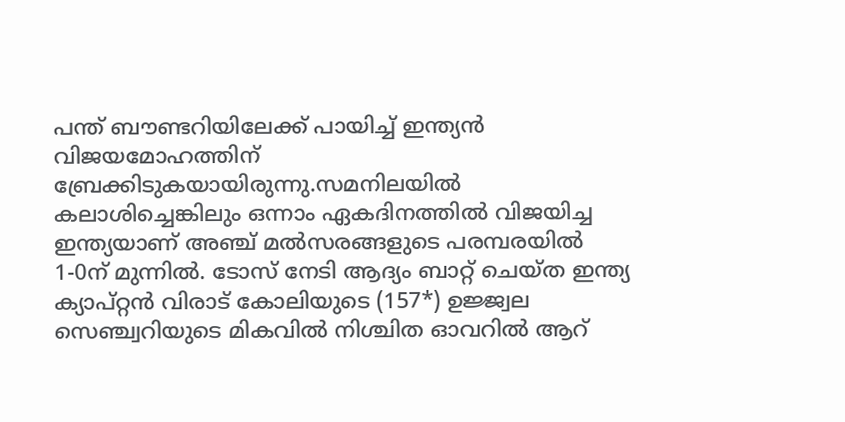പന്ത് ബൗണ്ടറിയിലേക്ക് പായിച്ച് ഇന്ത്യന്‍ വിജയമോഹത്തിന് ബ്രേക്കിടുകയായിരുന്നു.സമനിലയില്‍ കലാശിച്ചെങ്കിലും ഒന്നാം ഏകദിനത്തില്‍ വിജയിച്ച ഇന്ത്യയാണ് അഞ്ച് മല്‍സരങ്ങളുടെ പരമ്പരയില്‍ 1-0ന് മുന്നില്‍. ടോസ് നേടി ആദ്യം ബാറ്റ് ചെയ്ത ഇന്ത്യ ക്യാപ്റ്റന്‍ വിരാട് കോലിയുടെ (157*) ഉജ്ജ്വല സെഞ്ച്വറിയുടെ മികവില്‍ നിശ്ചിത ഓവറില്‍ ആറ്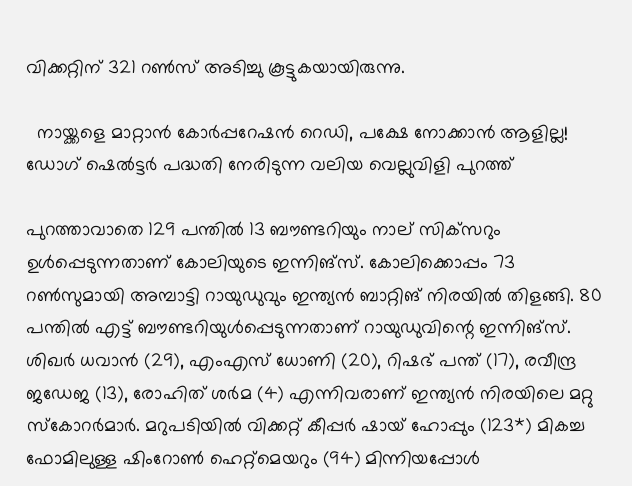വിക്കറ്റിന് 321 റണ്‍സ് അടിച്ചു കൂട്ടുകയായിരുന്നു.

  നായ്ക്കളെ മാറ്റാൻ കോർപ്പറേഷൻ റെഡി, പക്ഷേ നോക്കാൻ ആളില്ല! ഡോഗ് ഷെൽട്ടർ പദ്ധതി നേരിടുന്ന വലിയ വെല്ലുവിളി പുറത്ത്

പുറത്താവാതെ 129 പന്തില്‍ 13 ബൗണ്ടറിയും നാല് സിക്‌സറും ഉള്‍പ്പെടുന്നതാണ് കോലിയുടെ ഇന്നിങ്‌സ്. കോലിക്കൊപ്പം 73 റണ്‍സുമായി അമ്പാട്ടി റായുഡുവും ഇന്ത്യന്‍ ബാറ്റിങ് നിരയില്‍ തിളങ്ങി. 80 പന്തില്‍ എട്ട് ബൗണ്ടറിയുള്‍പ്പെടുന്നതാണ് റായുഡുവിന്റെ ഇന്നിങ്‌സ്. ശിഖര്‍ ധവാന്‍ (29), എംഎസ് ധോണി (20), റിഷഭ് പന്ത് (17), രവീന്ദ്ര ജഡേജ (13), രോഹിത് ശര്‍മ (4) എന്നിവരാണ് ഇന്ത്യന്‍ നിരയിലെ മറ്റു സ്‌കോറര്‍മാര്‍. മറുപടിയില്‍ വിക്കറ്റ് കീപ്പര്‍ ഷായ് ഹോപ്പും (123*) മികച്ച ഫോമിലുള്ള ഷിംറോണ്‍ ഹെറ്റ്‌മെയറും (94) മിന്നിയപ്പോള്‍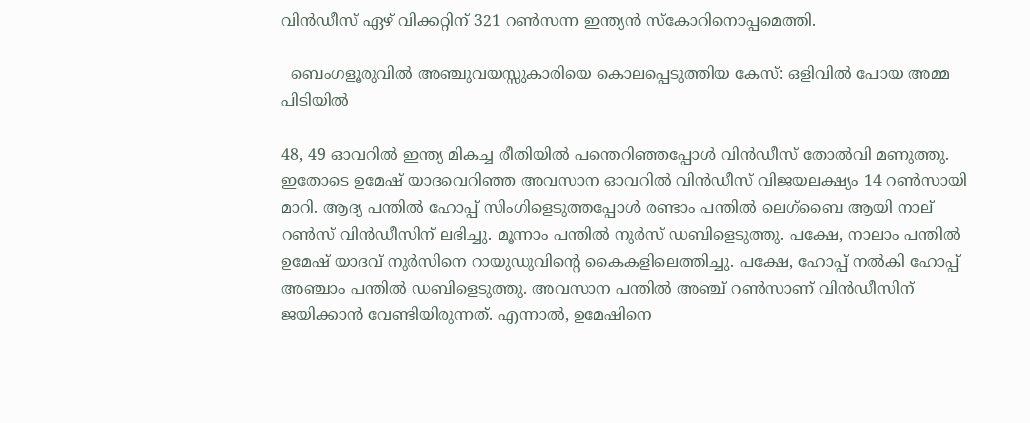വിന്‍ഡീസ് ഏഴ് വിക്കറ്റിന് 321 റണ്‍സന്ന ഇന്ത്യന്‍ സ്‌കോറിനൊപ്പമെത്തി.

  ബെംഗളൂരുവിൽ അഞ്ചുവയസ്സുകാരിയെ കൊലപ്പെടുത്തിയ കേസ്: ഒളിവിൽ പോയ അമ്മ പിടിയിൽ

48, 49 ഓവറില്‍ ഇന്ത്യ മികച്ച രീതിയില്‍ പന്തെറിഞ്ഞപ്പോള്‍ വിന്‍ഡീസ് തോല്‍വി മണുത്തു. ഇതോടെ ഉമേഷ് യാദവെറിഞ്ഞ അവസാന ഓവറില്‍ വിന്‍ഡീസ് വിജയലക്ഷ്യം 14 റണ്‍സായി മാറി. ആദ്യ പന്തില്‍ ഹോപ്പ് സിംഗിളെടുത്തപ്പോള്‍ രണ്ടാം പന്തില്‍ ലെഗ്‌ബൈ ആയി നാല് റണ്‍സ് വിന്‍ഡീസിന് ലഭിച്ചു. മൂന്നാം പന്തില്‍ നുര്‍സ് ഡബിളെടുത്തു. പക്ഷേ, നാലാം പന്തില്‍ ഉമേഷ് യാദവ് നുര്‍സിനെ റായുഡുവിന്റെ കൈകളിലെത്തിച്ചു. പക്ഷേ, ഹോപ്പ് നല്‍കി ഹോപ്പ് അഞ്ചാം പന്തില്‍ ഡബിളെടുത്തു. അവസാന പന്തില്‍ അഞ്ച് റണ്‍സാണ് വിന്‍ഡീസിന് ജയിക്കാന്‍ വേണ്ടിയിരുന്നത്. എന്നാല്‍, ഉമേഷിനെ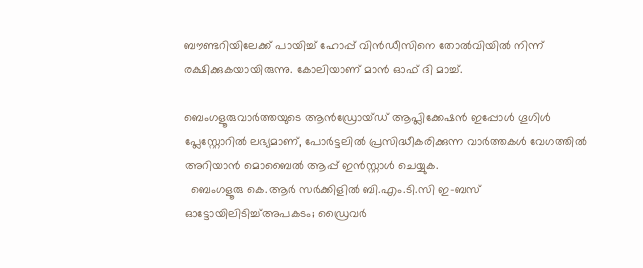ബൗണ്ടറിയിലേക്ക് പായിച്ച് ഹോപ്പ് വിന്‍ഡീസിനെ തോല്‍വിയില്‍ നിന്ന് രക്ഷിക്കുകയായിരുന്നു. കോലിയാണ് മാന്‍ ഓഫ് ദി മാച്ച്.

ബെംഗളൂരുവാർത്തയുടെ ആൻഡ്രോയ്ഡ് ആപ്ലിക്കേഷൻ ഇപ്പോൾ ഗൂഗിൾ പ്ലേസ്റ്റോറിൽ ലഭ്യമാണ്, പോർട്ടലിൽ പ്രസിദ്ധീകരിക്കുന്ന വാർത്തകൾ വേഗത്തിൽ അറിയാൻ മൊബൈൽ ആപ്പ് ഇൻസ്റ്റാൾ ചെയ്യുക.
  ബെംഗളൂരു കെ.ആർ സർക്കിളിൽ ബി.എം.ടി.സി ഇ-ബസ് ഓട്ടോയിലിടിച്ച്അപകടം; ഡ്രൈവർ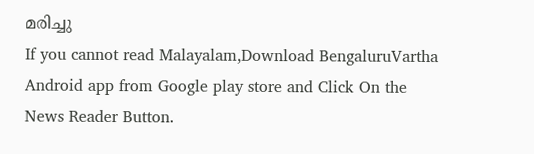മരിച്ചു
If you cannot read Malayalam,Download BengaluruVartha Android app from Google play store and Click On the News Reader Button.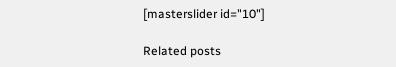[masterslider id="10"]

Related posts